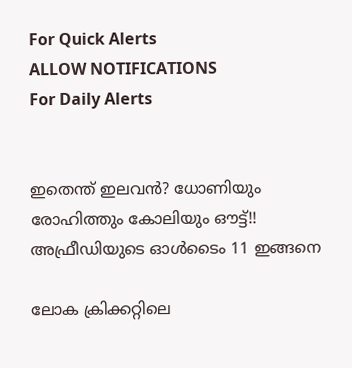For Quick Alerts
ALLOW NOTIFICATIONS
For Daily Alerts


ഇതെന്ത് ഇലവന്‍? ധോണിയും രോഹിത്തും കോലിയും ഔട്ട്!! അഫ്രീഡിയുടെ ഓള്‍ടൈം 11 ഇങ്ങനെ

ലോക ക്രിക്കറ്റിലെ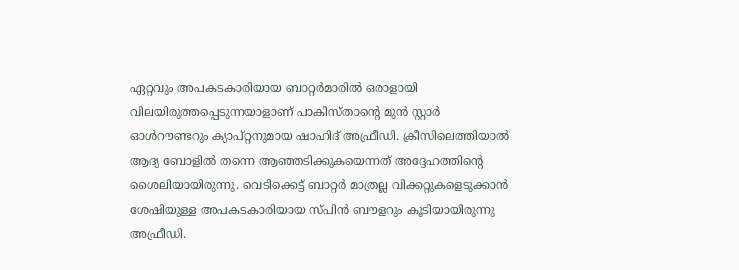ഏറ്റവും അപകടകാരിയായ ബാറ്റര്‍മാരില്‍ ഒരാളായി വിലയിരുത്തപ്പെടുന്നയാളാണ് പാകിസ്താന്റെ മുന്‍ സ്റ്റാര്‍ ഓള്‍റൗണ്ടറും ക്യാപ്റ്റനുമായ ഷാഹിദ് അഫ്രീഡി. ക്രീസിലെത്തിയാല്‍ ആദ്യ ബോളില്‍ തന്നെ ആഞ്ഞടിക്കുകയെന്നത് അദ്ദേഹത്തിന്‍റെ ശൈലിയായിരുന്നു. വെടിക്കെട്ട് ബാറ്റര്‍ മാത്രല്ല വിക്കറ്റുകളെടുക്കാന്‍ ശേഷിയുള്ള അപകടകാരിയായ സ്പിന്‍ ബൗളറും കൂടിയായിരുന്നു അഫ്രീഡി.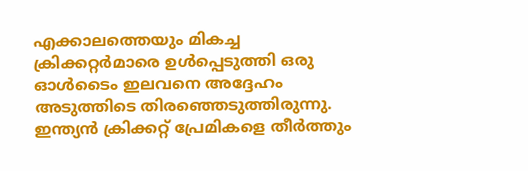എക്കാലത്തെയും മികച്ച ക്രിക്കറ്റര്‍മാരെ ഉള്‍പ്പെടുത്തി ഒരു ഓള്‍ടൈം ഇലവനെ അദ്ദേഹം അടുത്തിടെ തിരഞ്ഞെടുത്തിരുന്നു. ഇന്ത്യന്‍ ക്രിക്കറ്റ് പ്രേമികളെ തീര്‍ത്തും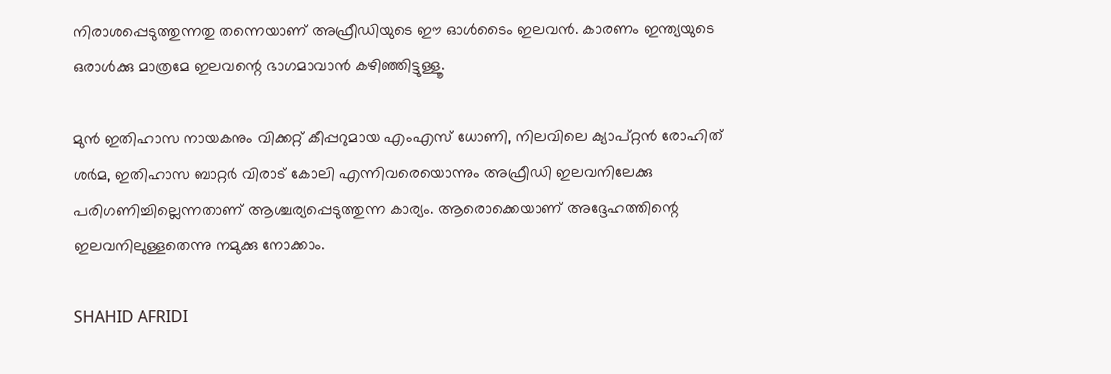നിരാശപ്പെടുത്തുന്നതു തന്നെയാണ് അഫ്രീഡിയുടെ ഈ ഓള്‍ടൈം ഇലവന്‍. കാരണം ഇന്ത്യയുടെ ഒരാള്‍ക്കു മാത്രമേ ഇലവന്റെ ഭാഗമാവാന്‍ കഴിഞ്ഞിട്ടുള്ളൂ.

മുന്‍ ഇതിഹാസ നായകനും വിക്കറ്റ് കീപ്പറുമായ എംഎസ് ധോണി, നിലവിലെ ക്യാപ്റ്റന്‍ രോഹിത് ശര്‍മ, ഇതിഹാസ ബാറ്റര്‍ വിരാട് കോലി എന്നിവരെയൊന്നും അഫ്രീഡി ഇലവനിലേക്കു പരിഗണിച്ചില്ലെന്നതാണ് ആശ്ചര്യപ്പെടുത്തുന്ന കാര്യം. ആരൊക്കെയാണ് അദ്ദേഹത്തിന്റെ ഇലവനിലുള്ളതെന്നു നമുക്കു നോക്കാം.

SHAHID AFRIDI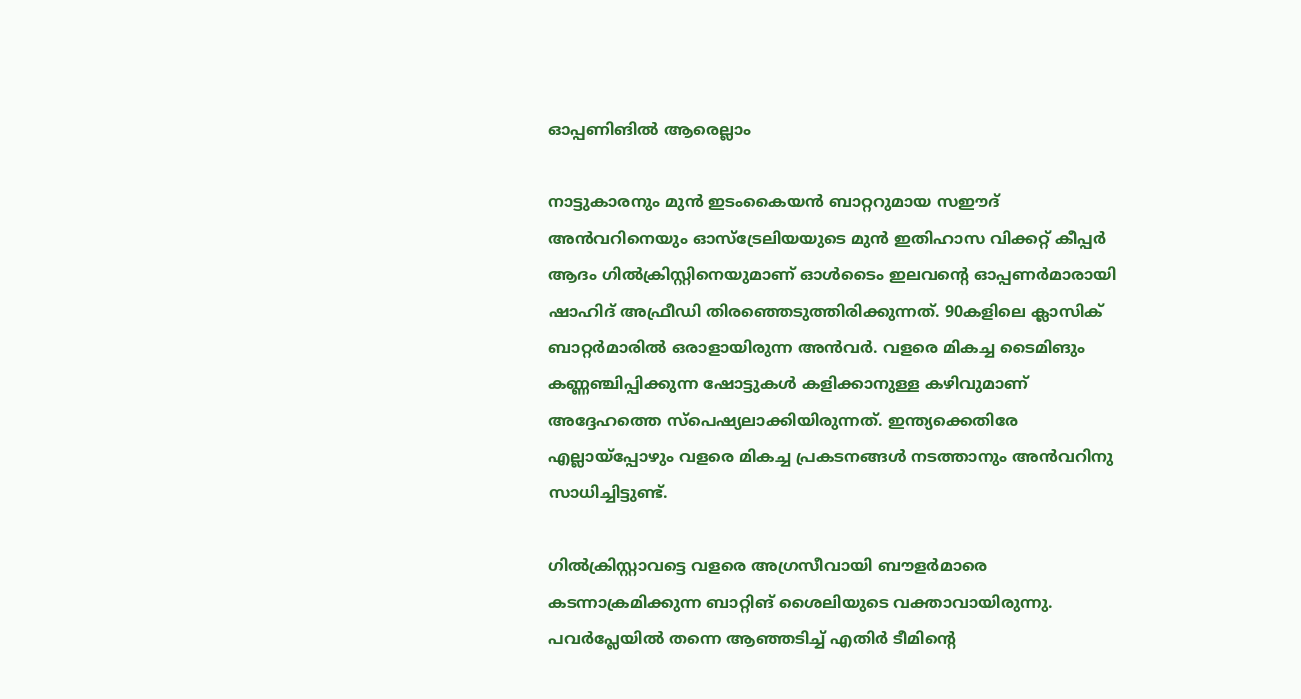ഓപ്പണിങില്‍ ആരെല്ലാം

നാട്ടുകാരനും മുന്‍ ഇടംകൈയന്‍ ബാറ്ററുമായ സഈദ് അന്‍വറിനെയും ഓസ്‌ട്രേലിയയുടെ മുന്‍ ഇതിഹാസ വിക്കറ്റ് കീപ്പര്‍ ആദം ഗില്‍ക്രിസ്റ്റിനെയുമാണ് ഓള്‍ടൈം ഇലവന്റെ ഓപ്പണര്‍മാരായി ഷാഹിദ് അഫ്രീഡി തിരഞ്ഞെടുത്തിരിക്കുന്നത്. 90കളിലെ ക്ലാസിക് ബാറ്റര്‍മാരില്‍ ഒരാളായിരുന്ന അന്‍വര്‍. വളരെ മികച്ച ടൈമിങും കണ്ണഞ്ചിപ്പിക്കുന്ന ഷോട്ടുകള്‍ കളിക്കാനുള്ള കഴിവുമാണ് അദ്ദേഹത്തെ സ്‌പെഷ്യലാക്കിയിരുന്നത്. ഇന്ത്യക്കെതിരേ എല്ലായ്‌പ്പോഴും വളരെ മികച്ച പ്രകടനങ്ങള്‍ നടത്താനും അന്‍വറിനു സാധിച്ചിട്ടുണ്ട്.

ഗില്‍ക്രിസ്റ്റാവട്ടെ വളരെ അഗ്രസീവായി ബൗളര്‍മാരെ കടന്നാക്രമിക്കുന്ന ബാറ്റിങ് ശൈലിയുടെ വക്താവായിരുന്നു. പവര്‍പ്ലേയില്‍ തന്നെ ആഞ്ഞടിച്ച് എതിര്‍ ടീമിന്റെ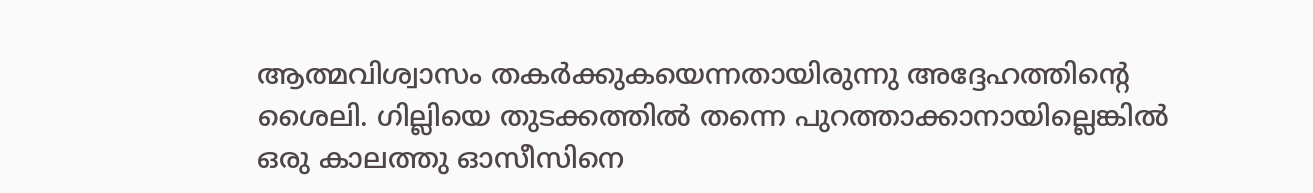ആത്മവിശ്വാസം തകര്‍ക്കുകയെന്നതായിരുന്നു അദ്ദേഹത്തിന്റെ ശൈലി. ഗില്ലിയെ തുടക്കത്തില്‍ തന്നെ പുറത്താക്കാനായില്ലെങ്കില്‍ ഒരു കാലത്തു ഓസീസിനെ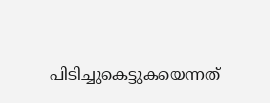പിടിച്ചുകെട്ടുകയെന്നത്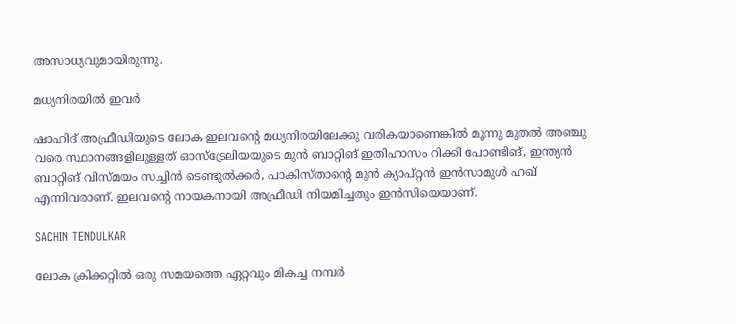അസാധ്യവുമായിരുന്നു.

മധ്യനിരയില്‍ ഇവര്‍

ഷാഹിദ് അഫ്രീഡിയുടെ ലോക ഇലവന്റെ മധ്യനിരയിലേക്കു വരികയാണെങ്കില്‍ മൂന്നു മുതല്‍ അഞ്ചു വരെ സ്ഥാനങ്ങളിലുള്ളത് ഓസ്‌ട്രേലിയയുടെ മുന്‍ ബാറ്റിങ് ഇതിഹാസം റിക്കി പോണ്ടിങ്, ഇന്ത്യന്‍ ബാറ്റിങ് വിസ്മയം സച്ചിന്‍ ടെണ്ടുല്‍ക്കര്‍, പാകിസ്താന്റെ മുന്‍ ക്യാപ്റ്റന്‍ ഇന്‍സാമുള്‍ ഹഖ് എന്നിവരാണ്. ഇലവന്റെ നായകനായി അഫ്രീഡി നിയമിച്ചതും ഇന്‍സിയെയാണ്.

SACHIN TENDULKAR

ലോക ക്രിക്കറ്റില്‍ ഒരു സമയത്തെ ഏറ്റവും മികച്ച നമ്പര്‍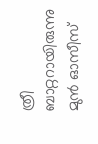ത്രീ ബാറ്ററായിരുന്നു മുന്‍ ഓസീസ്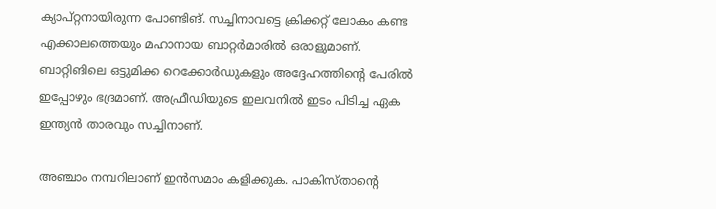ക്യാപ്റ്റനായിരുന്ന പോണ്ടിങ്. സച്ചിനാവട്ടെ ക്രിക്കറ്റ് ലോകം കണ്ട എക്കാലത്തെയും മഹാനായ ബാറ്റര്‍മാരില്‍ ഒരാളുമാണ്. ബാറ്റിങിലെ ഒട്ടുമിക്ക റെക്കോര്‍ഡുകളും അദ്ദേഹത്തിന്റെ പേരില്‍ ഇപ്പോഴും ഭദ്രമാണ്. അഫ്രീഡിയുടെ ഇലവനില്‍ ഇടം പിടിച്ച ഏക ഇന്ത്യന്‍ താരവും സച്ചിനാണ്.

അഞ്ചാം നമ്പറിലാണ് ഇന്‍സമാം കളിക്കുക. പാകിസ്താന്റെ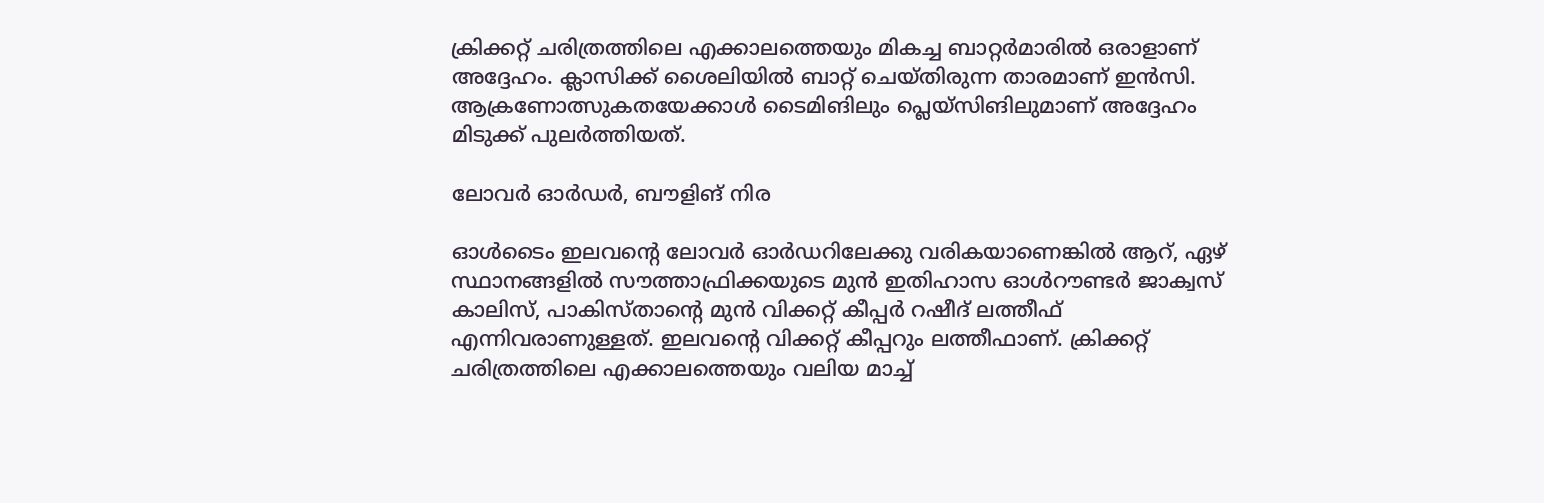ക്രിക്കറ്റ് ചരിത്രത്തിലെ എക്കാലത്തെയും മികച്ച ബാറ്റര്‍മാരില്‍ ഒരാളാണ് അദ്ദേഹം. ക്ലാസിക്ക് ശൈലിയില്‍ ബാറ്റ് ചെയ്തിരുന്ന താരമാണ് ഇന്‍സി. ആക്രണോത്സുകതയേക്കാള്‍ ടൈമിങിലും പ്ലെയ്‌സിങിലുമാണ് അദ്ദേഹം മിടുക്ക് പുലര്‍ത്തിയത്.

ലോവര്‍ ഓര്‍ഡര്‍, ബൗളിങ് നിര

ഓള്‍ടൈം ഇലവന്റെ ലോവര്‍ ഓര്‍ഡറിലേക്കു വരികയാണെങ്കില്‍ ആറ്, ഏഴ് സ്ഥാനങ്ങളില്‍ സൗത്താഫ്രിക്കയുടെ മുന്‍ ഇതിഹാസ ഓള്‍റൗണ്ടര്‍ ജാക്വസ് കാലിസ്, പാകിസ്താന്റെ മുന്‍ വിക്കറ്റ് കീപ്പര്‍ റഷീദ് ലത്തീഫ് എന്നിവരാണുള്ളത്. ഇലവന്റെ വിക്കറ്റ് കീപ്പറും ലത്തീഫാണ്. ക്രിക്കറ്റ് ചരിത്രത്തിലെ എക്കാലത്തെയും വലിയ മാച്ച്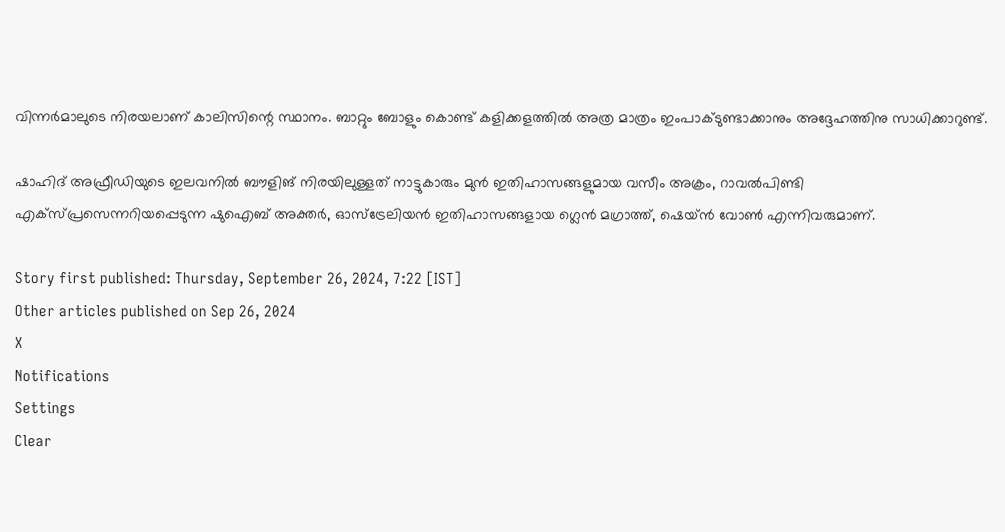വിന്നര്‍മാലുടെ നിരയലാണ് കാലിസിന്റെ സ്ഥാനം. ബാറ്റും ബോളും കൊണ്ട് കളിക്കളത്തില്‍ അത്ര മാത്രം ഇംപാക്ടുണ്ടാക്കാനും അദ്ദേഹത്തിനു സാധിക്കാറുണ്ട്.

ഷാഹിദ് അഫ്രീഡിയുടെ ഇലവനില്‍ ബൗളിങ് നിരയിലുള്ളത് നാട്ടുകാരും മുന്‍ ഇതിഹാസങ്ങളുമായ വസീം അക്രം, റാവല്‍പിണ്ടി എക്സ്പ്രസെന്നറിയപ്പെടുന്ന ഷുഐബ് അക്തര്‍, ഓസ്‌ട്രേലിയന്‍ ഇതിഹാസങ്ങളായ ഗ്ലെന്‍ മഗ്രാത്ത്, ഷെയ്ന്‍ വോണ്‍ എന്നിവരുമാണ്.

Story first published: Thursday, September 26, 2024, 7:22 [IST]
Other articles published on Sep 26, 2024
X
Notifications
Settings
Clear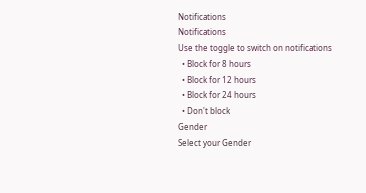Notifications
Notifications
Use the toggle to switch on notifications
  • Block for 8 hours
  • Block for 12 hours
  • Block for 24 hours
  • Don't block
Gender
Select your Gender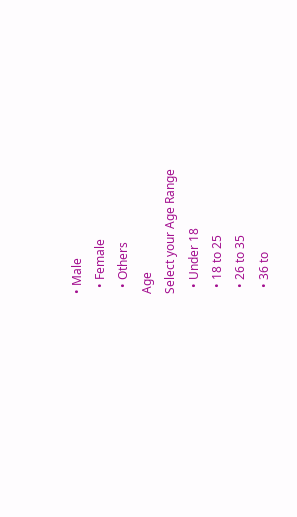• Male
  • Female
  • Others
Age
Select your Age Range
  • Under 18
  • 18 to 25
  • 26 to 35
  • 36 to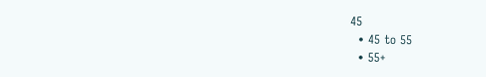45
  • 45 to 55
  • 55+